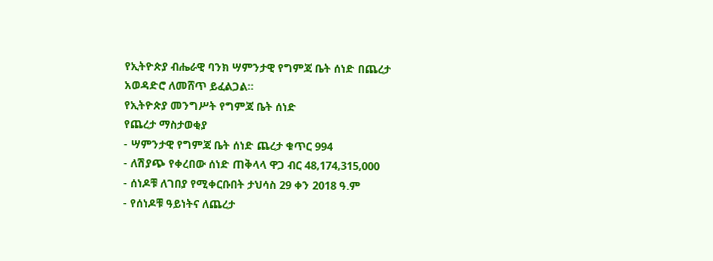የኢትዮጵያ ብሔራዊ ባንክ ሣምንታዊ የግምጃ ቤት ሰነድ በጨረታ አወዳድሮ ለመሸጥ ይፈልጋል።
የኢትዮጵያ መንግሥት የግምጃ ቤት ሰነድ
የጨረታ ማስታወቂያ
- ሣምንታዊ የግምጃ ቤት ሰነድ ጨረታ ቁጥር 994
- ለሽያጭ የቀረበው ሰነድ ጠቅላላ ዋጋ ብር 48,174,315,000
- ሰነዶቹ ለገበያ የሚቀርቡበት ታህሳስ 29 ቀን 2018 ዓ.ም
- የሰነዶቹ ዓይነትና ለጨረታ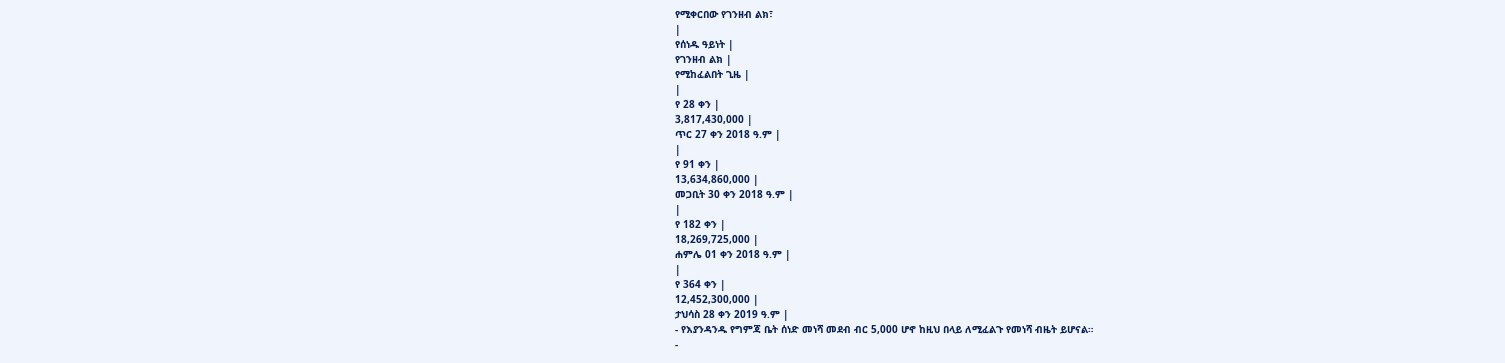የሚቀርበው የገንዘብ ልክ፣
|
የሰነዱ ዓይነት |
የገንዘብ ልክ |
የሚከፈልበት ጊዜ |
|
የ 28 ቀን |
3,817,430,000 |
ጥር 27 ቀን 2018 ዓ.ም |
|
የ 91 ቀን |
13,634,860,000 |
መጋቢት 30 ቀን 2018 ዓ.ም |
|
የ 182 ቀን |
18,269,725,000 |
ሐምሌ 01 ቀን 2018 ዓ.ም |
|
የ 364 ቀን |
12,452,300,000 |
ታህሳስ 28 ቀን 2019 ዓ.ም |
- የእያንዳንዱ የግምጃ ቤት ሰነድ መነሻ መደብ ብር 5,000 ሆኖ ከዚህ በላይ ለሚፈልጉ የመነሻ ብዜት ይሆናል።
-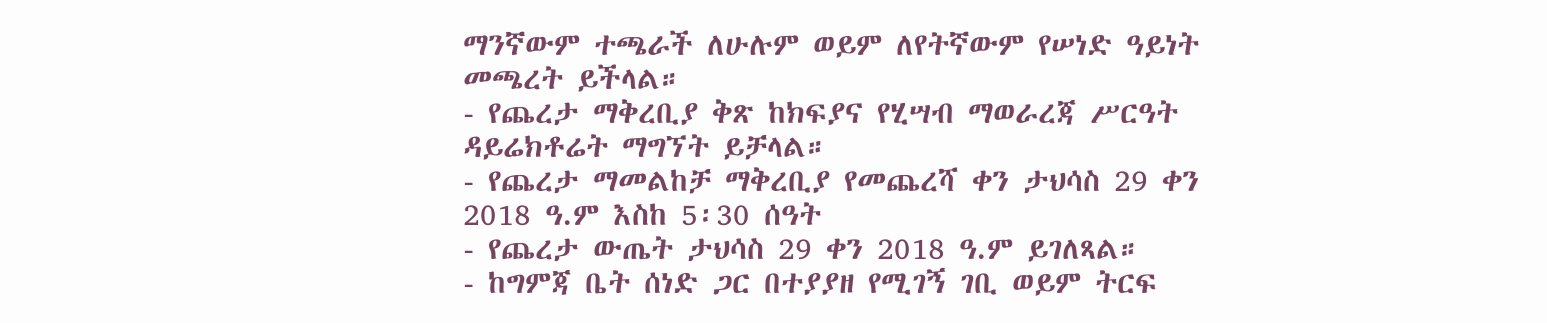ማንኛውም ተጫራች ለሁሉም ወይም ለየትኛውም የሠነድ ዓይነት መጫረት ይችላል።
- የጨረታ ማቅረቢያ ቅጽ ከክፍያና የሂሣብ ማወራረጃ ሥርዓት ዳይሬክቶሬት ማግኘት ይቻላል።
- የጨረታ ማመልከቻ ማቅረቢያ የመጨረሻ ቀን ታህሳስ 29 ቀን 2018 ዓ.ም እስከ 5፡30 ሰዓት
- የጨረታ ውጤት ታህሳስ 29 ቀን 2018 ዓ.ም ይገለጻል።
- ከግምጃ ቤት ሰነድ ጋር በተያያዘ የሚገኝ ገቢ ወይም ትርፍ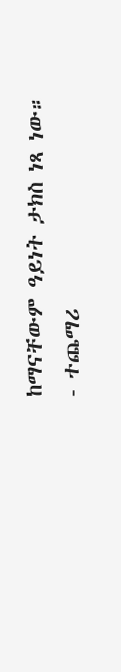ከማናቸውም ዓይነት ታክስ ነጻ ነው።
- ተጨማሪ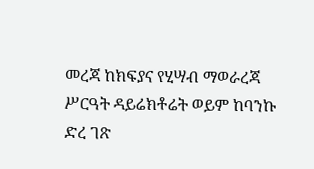መረጃ ከክፍያና የሂሣብ ማወራረጃ ሥርዓት ዳይሬክቶሬት ወይም ከባንኩ ድረ ገጽ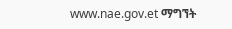www.nae.gov.et ማግኘት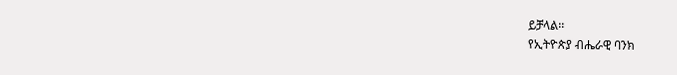ይቻላል፡፡
የኢትዮጵያ ብሔራዊ ባንክ